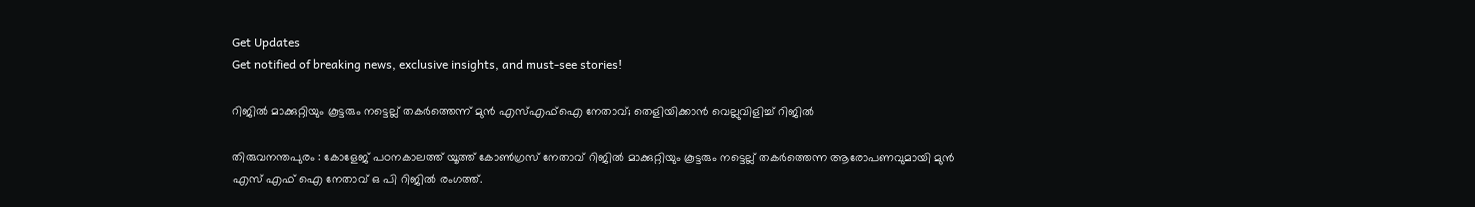Get Updates
Get notified of breaking news, exclusive insights, and must-see stories!

റിജിൽ മാക്കുറ്റിയും കൂട്ടരും നട്ടെല്ല് തകർത്തെന്ന് മുൻ എസ്എഫ്‌ഐ നേതാവ്; തെളിയിക്കാൻ വെല്ലുവിളിച്ച് റിജിൽ

തിരുവനന്തപുരം : കോളേജ് പഠനകാലത്ത് യൂത്ത് കോണ്‍ഗ്രസ് നേതാവ് റിജില്‍ മാക്കുറ്റിയും കൂട്ടരും നട്ടെല്ല് തകര്‍ത്തെന്ന ആരോപണവുമായി മുന്‍ എസ് എഫ്‌ ഐ നേതാവ് ഒ പി റിജില്‍ രംഗത്ത്.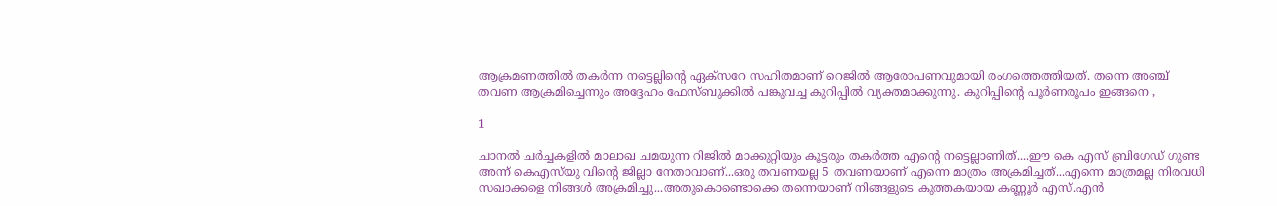ആക്രമണത്തില്‍ തകര്‍ന്ന നട്ടെല്ലിന്റെ ഏക്‌സറേ സഹിതമാണ് റെജില്‍ ആരോപണവുമായി രംഗത്തെത്തിയത്. തന്നെ അഞ്ച് തവണ ആക്രമിച്ചെന്നും അദ്ദേഹം ഫേസ്ബുക്കില്‍ പങ്കുവച്ച കുറിപ്പില്‍ വ്യക്തമാക്കുന്നു. കുറിപ്പിന്റെ പൂര്‍ണരൂപം ഇങ്ങനെ ,

1

ചാനല്‍ ചര്‍ച്ചകളില്‍ മാലാഖ ചമയുന്ന റിജില്‍ മാക്കുറ്റിയും കൂട്ടരും തകര്‍ത്ത എന്റെ നട്ടെല്ലാണിത്....ഈ കെ എസ് ബ്രിഗേഡ് ഗുണ്ട അന്ന് കെഎസ്‌യു വിന്റെ ജില്ലാ നേതാവാണ്...ഒരു തവണയല്ല 5 തവണയാണ് എന്നെ മാത്രം അക്രമിച്ചത്...എന്നെ മാത്രമല്ല നിരവധി സഖാക്കളെ നിങ്ങള്‍ അക്രമിച്ചു...അതുകൊണ്ടൊക്കെ തന്നെയാണ് നിങ്ങളുടെ കുത്തകയായ കണ്ണൂര്‍ എസ്.എന്‍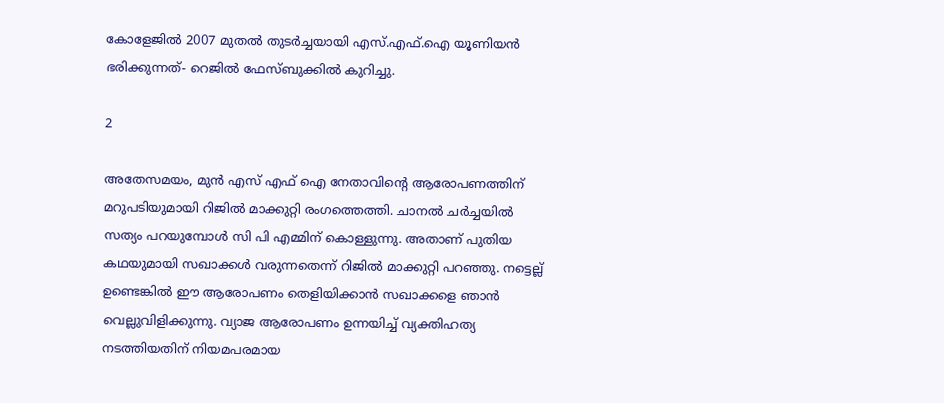കോളേജില്‍ 2007 മുതല്‍ തുടര്‍ച്ചയായി എസ്.എഫ്.ഐ യൂണിയന്‍ ഭരിക്കുന്നത്- റെജില്‍ ഫേസ്ബുക്കില്‍ കുറിച്ചു.

2

അതേസമയം, മുന്‍ എസ് എഫ്‌ ഐ നേതാവിന്റെ ആരോപണത്തിന് മറുപടിയുമായി റിജില്‍ മാക്കുറ്റി രംഗത്തെത്തി. ചാനല്‍ ചര്‍ച്ചയില്‍ സത്യം പറയുമ്പോള്‍ സി പി എമ്മിന് കൊള്ളുന്നു. അതാണ് പുതിയ കഥയുമായി സഖാക്കള്‍ വരുന്നതെന്ന് റിജില്‍ മാക്കുറ്റി പറഞ്ഞു. നട്ടെല്ല് ഉണ്ടെങ്കില്‍ ഈ ആരോപണം തെളിയിക്കാന്‍ സഖാക്കളെ ഞാന്‍ വെല്ലുവിളിക്കുന്നു. വ്യാജ ആരോപണം ഉന്നയിച്ച് വ്യക്തിഹത്യ നടത്തിയതിന് നിയമപരമായ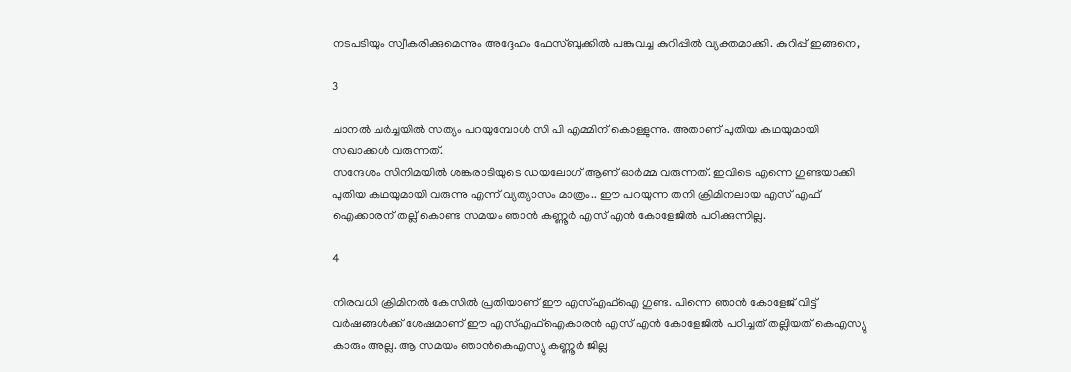നടപടിയും സ്വീകരിക്കുമെന്നും അദ്ദേഹം ഫേസ്ബുക്കില്‍ പങ്കുവച്ച കുറിപ്പില്‍ വ്യക്തമാക്കി. കുറിപ്പ് ഇങ്ങനെ,

3

ചാനല്‍ ചര്‍ച്ചയില്‍ സത്യം പറയുമ്പോള്‍ സി പി എമ്മിന് കൊള്ളുന്നു. അതാണ് പുതിയ കഥയുമായി സഖാക്കള്‍ വരുന്നത്.
സന്ദേശം സിനിമയില്‍ ശങ്കരാടിയുടെ ഡയലോഗ് ആണ് ഓര്‍മ്മ വരുന്നത്. ഇവിടെ എന്നെ ഗുണ്ടയാക്കി പുതിയ കഥയുമായി വരുന്നു എന്ന് വ്യത്യാസം മാത്രം.. ഈ പറയുന്ന തനി ക്രിമിനലായ എസ് എഫ്‌ ഐക്കാരന് തല്ല് കൊണ്ട സമയം ഞാന്‍ കണ്ണൂര്‍ എസ് എന്‍ കോളേജില്‍ പഠിക്കുന്നില്ല.

4

നിരവധി ക്രിമിനല്‍ കേസില്‍ പ്രതിയാണ് ഈ എസ്എഫ്‌ഐ ഗുണ്ട. പിന്നെ ഞാന്‍ കോളേജ് വിട്ട് വര്‍ഷങ്ങള്‍ക്ക് ശേഷമാണ് ഈ എസ്എഫ്‌ഐകാരന്‍ എസ് എന്‍ കോളേജില്‍ പഠിച്ചത് തല്ലിയത് കെഎസ്യു കാരും അല്ല. ആ സമയം ഞാന്‍കെഎസ്യു കണ്ണൂര്‍ ജില്ല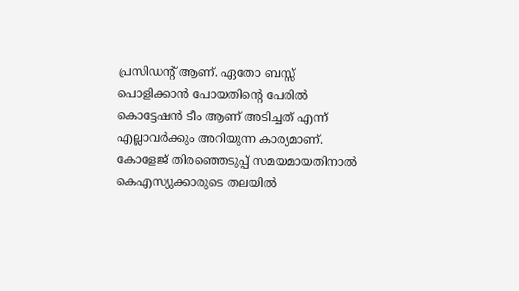പ്രസിഡന്റ് ആണ്. ഏതോ ബസ്സ് പൊളിക്കാന്‍ പോയതിന്റെ പേരില്‍ കൊട്ടേഷന്‍ ടീം ആണ് അടിച്ചത് എന്ന് എല്ലാവര്‍ക്കും അറിയുന്ന കാര്യമാണ്.
കോളേജ് തിരഞ്ഞെടുപ്പ് സമയമായതിനാല്‍ കെഎസ്യുക്കാരുടെ തലയില്‍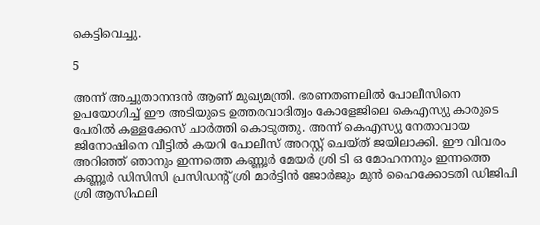കെട്ടിവെച്ചു.

5

അന്ന് അച്ചുതാനന്ദന്‍ ആണ് മുഖ്യമന്ത്രി. ഭരണതണലില്‍ പോലീസിനെ ഉപയോഗിച്ച് ഈ അടിയുടെ ഉത്തരവാദിത്വം കോളേജിലെ കെഎസ്യു കാരുടെ പേരില്‍ കള്ളക്കേസ് ചാര്‍ത്തി കൊടുത്തു. അന്ന് കെഎസ്യു നേതാവായ ജിനോഷിനെ വീട്ടില്‍ കയറി പോലീസ് അറസ്റ്റ് ചെയ്ത് ജയിലാക്കി. ഈ വിവരം അറിഞ്ഞ് ഞാനും ഇന്നത്തെ കണ്ണൂര്‍ മേയര്‍ ശ്രി ടി ഒ മോഹനനും ഇന്നത്തെ കണ്ണൂര്‍ ഡിസിസി പ്രസിഡന്റ് ശ്രി മാര്‍ട്ടിന്‍ ജോര്‍ജും മുന്‍ ഹൈക്കോടതി ഡിജിപി ശ്രി ആസിഫലി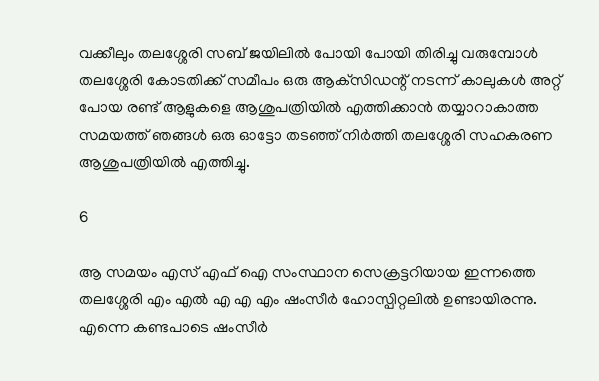വക്കീലും തലശ്ശേരി സബ് ജയിലില്‍ പോയി പോയി തിരിച്ചു വരുമ്പോള്‍ തലശ്ശേരി കോടതിക്ക് സമീപം ഒരു ആക്‌സിഡന്റ് നടന്ന് കാലുകള്‍ അറ്റ് പോയ രണ്ട് ആളുകളെ ആശുപത്രിയില്‍ എത്തിക്കാന്‍ തയ്യാറാകാത്ത സമയത്ത് ഞങ്ങള്‍ ഒരു ഓട്ടോ തടഞ്ഞ് നിര്‍ത്തി തലശ്ശേരി സഹകരണ ആശുപത്രിയില്‍ എത്തിച്ചു.

6

ആ സമയം എസ് എഫ്‌ ഐ സംസ്ഥാന സെക്രട്ടറിയായ ഇന്നത്തെ തലശ്ശേരി എം എല്‍ എ എ എം ഷംസീര്‍ ഹോസ്പിറ്റലില്‍ ഉണ്ടായിരന്നു. എന്നെ കണ്ടപാടെ ഷംസീര്‍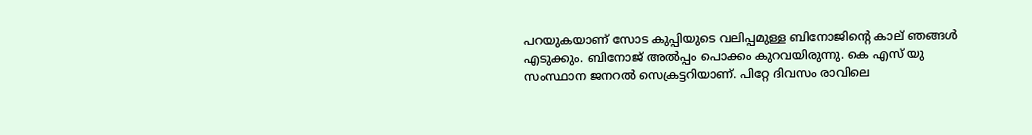പറയുകയാണ് സോട കുപ്പിയുടെ വലിപ്പമുള്ള ബിനോജിന്റെ കാല് ഞങ്ങള്‍ എടുക്കും. ബിനോജ് അല്‍പ്പം പൊക്കം കുറവയിരുന്നു. കെ എസ് യു സംസ്ഥാന ജനറല്‍ സെക്രട്ടറിയാണ്. പിറ്റേ ദിവസം രാവിലെ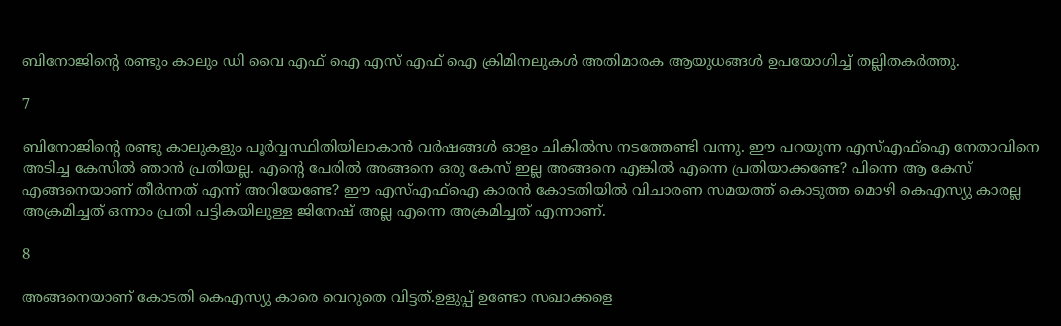ബിനോജിന്റെ രണ്ടും കാലും ഡി വൈ എഫ്‌ ഐ എസ് എഫ്‌ ഐ ക്രിമിനലുകള്‍ അതിമാരക ആയുധങ്ങള്‍ ഉപയോഗിച്ച് തല്ലിതകര്‍ത്തു.

7

ബിനോജിന്റെ രണ്ടു കാലുകളും പൂര്‍വ്വസ്ഥിതിയിലാകാന്‍ വര്‍ഷങ്ങള്‍ ഓളം ചികില്‍സ നടത്തേണ്ടി വന്നു. ഈ പറയുന്ന എസ്എഫ്‌ഐ നേതാവിനെ അടിച്ച കേസില്‍ ഞാന്‍ പ്രതിയല്ല. എന്റെ പേരില്‍ അങ്ങനെ ഒരു കേസ് ഇല്ല അങ്ങനെ എങ്കില്‍ എന്നെ പ്രതിയാക്കണ്ടേ? പിന്നെ ആ കേസ് എങ്ങനെയാണ് തീര്‍ന്നത് എന്ന് അറിയേണ്ടേ? ഈ എസ്എഫ്‌ഐ കാരന്‍ കോടതിയില്‍ വിചാരണ സമയത്ത് കൊടുത്ത മൊഴി കെഎസ്യു കാരല്ല അക്രമിച്ചത് ഒന്നാം പ്രതി പട്ടികയിലുള്ള ജിനേഷ് അല്ല എന്നെ അക്രമിച്ചത് എന്നാണ്.

8

അങ്ങനെയാണ് കോടതി കെഎസ്യു കാരെ വെറുതെ വിട്ടത്.ഉളുപ്പ് ഉണ്ടോ സഖാക്കളെ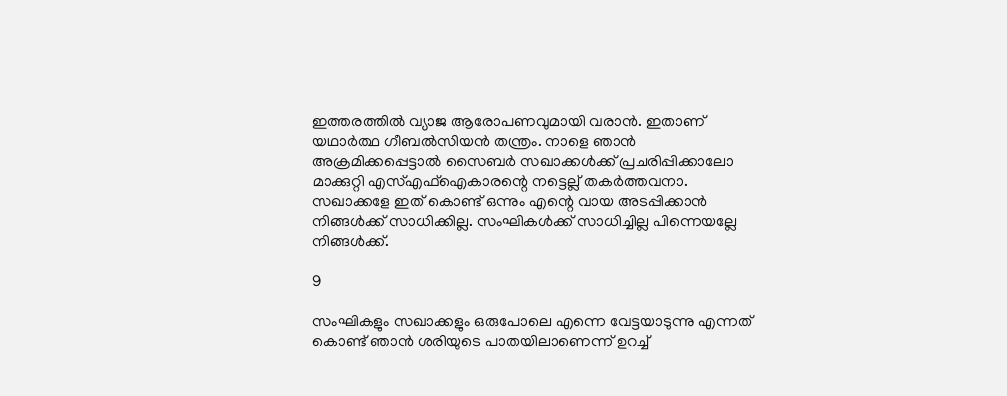ഇത്തരത്തില്‍ വ്യാജ ആരോപണവുമായി വരാന്‍. ഇതാണ് യഥാര്‍ത്ഥ ഗീബല്‍സിയന്‍ തന്ത്രം. നാളെ ഞാന്‍ അക്രമിക്കപ്പെട്ടാല്‍ സൈബര്‍ സഖാക്കള്‍ക്ക് പ്രചരിപ്പിക്കാലോ മാക്കുറ്റി എസ്എഫ്‌ഐകാരന്റെ നട്ടെല്ല് തകര്‍ത്തവനാ. സഖാക്കളേ ഇത് കൊണ്ട് ഒന്നും എന്റെ വായ അടപ്പിക്കാന്‍ നിങ്ങള്‍ക്ക് സാധിക്കില്ല. സംഘികള്‍ക്ക് സാധിച്ചില്ല പിന്നെയല്ലേ നിങ്ങള്‍ക്ക്.

9

സംഘികളും സഖാക്കളും ഒരുപോലെ എന്നെ വേട്ടയാടുന്നു എന്നത് കൊണ്ട് ഞാന്‍ ശരിയുടെ പാതയിലാണെന്ന് ഉറച്ച്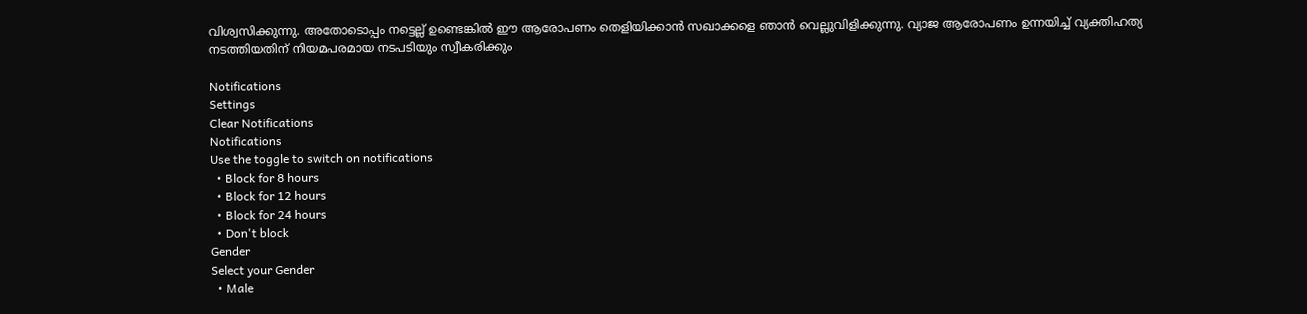വിശ്വസിക്കുന്നു. അതോടൊപ്പം നട്ടെല്ല് ഉണ്ടെങ്കില്‍ ഈ ആരോപണം തെളിയിക്കാന്‍ സഖാക്കളെ ഞാന്‍ വെല്ലുവിളിക്കുന്നു. വ്യാജ ആരോപണം ഉന്നയിച്ച് വ്യക്തിഹത്യ നടത്തിയതിന് നിയമപരമായ നടപടിയും സ്വീകരിക്കും

Notifications
Settings
Clear Notifications
Notifications
Use the toggle to switch on notifications
  • Block for 8 hours
  • Block for 12 hours
  • Block for 24 hours
  • Don't block
Gender
Select your Gender
  • Male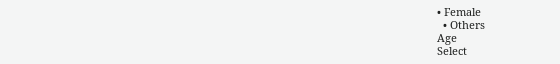• Female
  • Others
Age
Select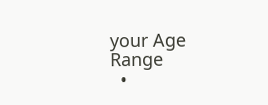your Age Range
  •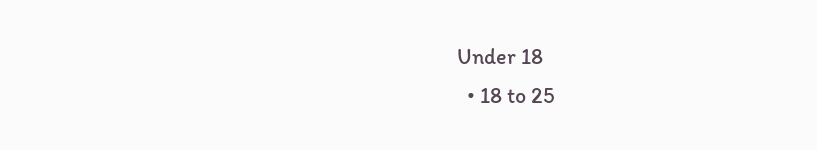Under 18
  • 18 to 25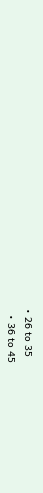• 26 to 35
  • 36 to 45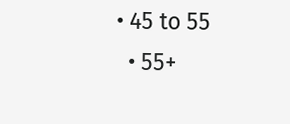• 45 to 55
  • 55+